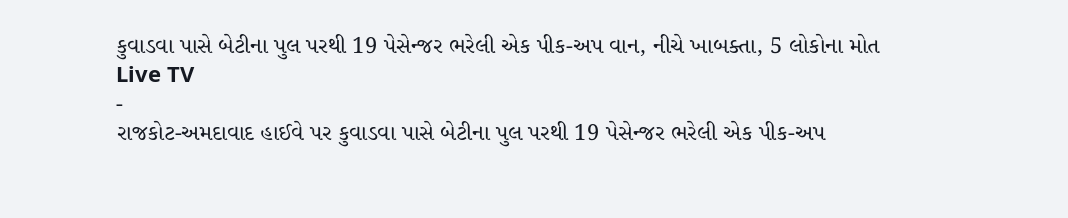કુવાડવા પાસે બેટીના પુલ પરથી 19 પેસેન્જર ભરેલી એક પીક-અપ વાન, નીચે ખાબક્તા, 5 લોકોના મોત
Live TV
-
રાજકોટ-અમદાવાદ હાઈવે પર કુવાડવા પાસે બેટીના પુલ પરથી 19 પેસેન્જર ભરેલી એક પીક-અપ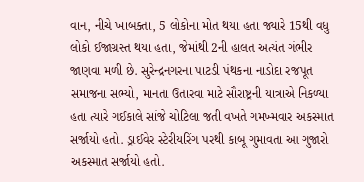વાન, નીચે ખાબક્તા, 5 લોકોના મોત થયા હતા જ્યારે 15થી વધુ લોકો ઈજાગ્રસ્ત થયા હતા, જેમાંથી 2ની હાલત અત્યંત ગંભીર જાણવા મળી છે. સુરેન્દ્રનગરના પાટડી પંથકના નાડોદા રજપૂત સમાજના સભ્યો, માનતા ઉતારવા માટે સૌરાષ્ટ્રની યાત્રાએ નિકળ્યા હતા ત્યારે ગઈકાલે સાંજે ચોટિલા જતી વખતે ગમખ્મવાર અકસ્માત સર્જાયો હતો. ડ્રાઈવેર સ્ટેરીયરિંગ પરથી કાબૂ ગુમાવતા આ ગુજારો અકસ્માત સર્જાયો હતો.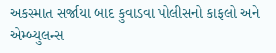અકસ્માત સર્જાયા બાદ કુવાડવા પોલીસનો કાફલો અને એમ્બ્યુલન્સ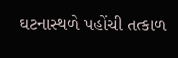ઘટનાસ્થળે પહોંચી તત્કાળ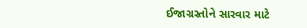ઈજાગ્રસ્તોને સારવાર માટે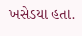ખસેડયા હતા.